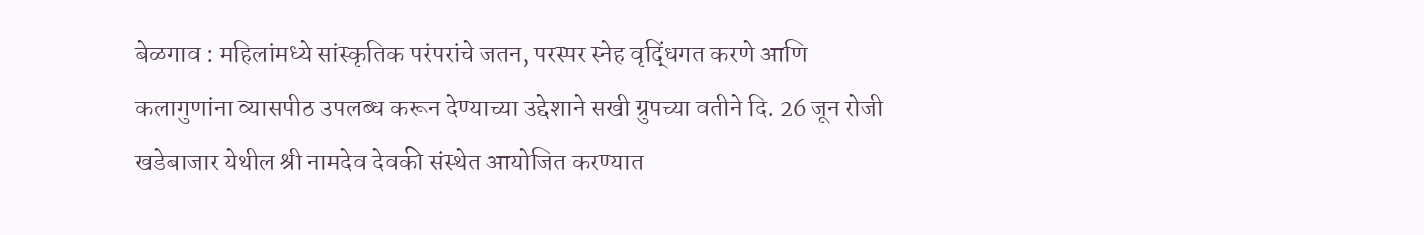बेळगाव : महिलांमध्ये सांस्कृतिक परंपरांचे जतन, परस्पर स्नेह वृद्धिंगत करणे आणि कलागुणांना व्यासपीठ उपलब्ध करून देण्याच्या उद्देशाने सखी ग्रुपच्या वतीने दि. 26 जून रोजी खडेबाजार येथील श्री नामदेव देवकी संस्थेत आयोजित करण्यात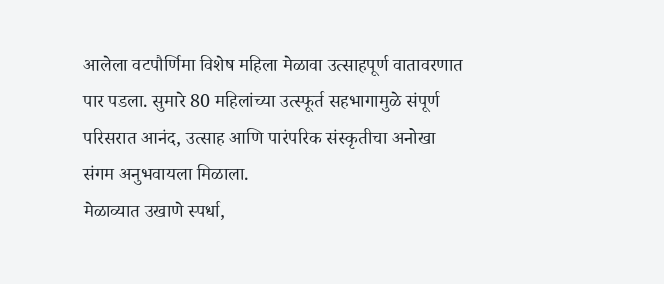आलेला वटपौर्णिमा विशेष महिला मेळावा उत्साहपूर्ण वातावरणात पार पडला. सुमारे 80 महिलांच्या उत्स्फूर्त सहभागामुळे संपूर्ण परिसरात आनंद, उत्साह आणि पारंपरिक संस्कृतीचा अनोखा संगम अनुभवायला मिळाला.
मेळाव्यात उखाणे स्पर्धा,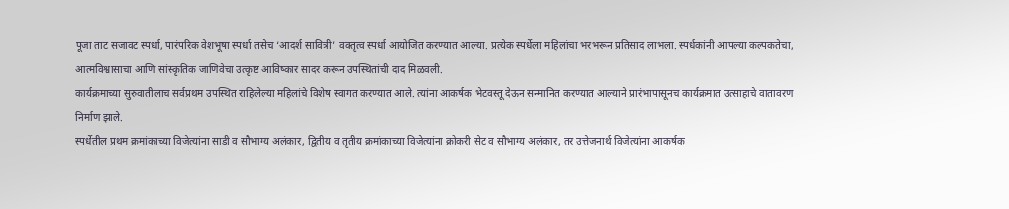पूजा ताट सजावट स्पर्धा, पारंपरिक वेशभूषा स्पर्धा तसेच ‘आदर्श सावित्री’ वक्तृत्व स्पर्धा आयोजित करण्यात आल्या. प्रत्येक स्पर्धेला महिलांचा भरभरून प्रतिसाद लाभला. स्पर्धकांनी आपल्या कल्पकतेचा, आत्मविश्वासाचा आणि सांस्कृतिक जाणिवेचा उत्कृष्ट आविष्कार सादर करून उपस्थितांची दाद मिळवली.
कार्यक्रमाच्या सुरुवातीलाच सर्वप्रथम उपस्थित राहिलेल्या महिलांचे विशेष स्वागत करण्यात आले. त्यांना आकर्षक भेटवस्तू देऊन सन्मानित करण्यात आल्याने प्रारंभापासूनच कार्यक्रमात उत्साहाचे वातावरण निर्माण झाले.
स्पर्धेतील प्रथम क्रमांकाच्या विजेत्यांना साडी व सौभाग्य अलंकार, द्वितीय व तृतीय क्रमांकाच्या विजेत्यांना क्रोकरी सेट व सौभाग्य अलंकार, तर उत्तेजनार्थ विजेत्यांना आकर्षक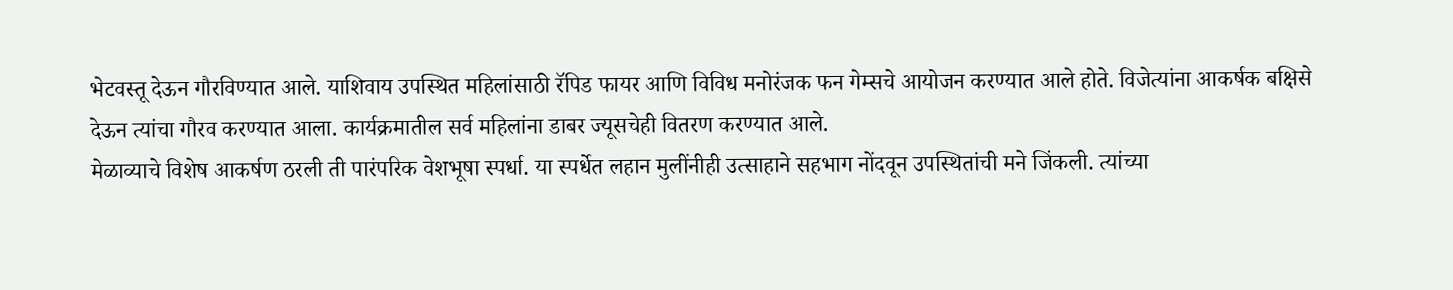भेटवस्तू देऊन गौरविण्यात आले. याशिवाय उपस्थित महिलांसाठी रॅपिड फायर आणि विविध मनोरंजक फन गेम्सचे आयोजन करण्यात आले होते. विजेत्यांना आकर्षक बक्षिसे देऊन त्यांचा गौरव करण्यात आला. कार्यक्रमातील सर्व महिलांना डाबर ज्यूसचेही वितरण करण्यात आले.
मेळाव्याचे विशेष आकर्षण ठरली ती पारंपरिक वेशभूषा स्पर्धा. या स्पर्धेत लहान मुलींनीही उत्साहाने सहभाग नोंदवून उपस्थितांची मने जिंकली. त्यांच्या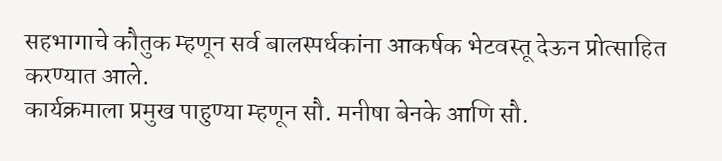सहभागाचे कौतुक म्हणून सर्व बालस्पर्धकांना आकर्षक भेटवस्तू देऊन प्रोत्साहित करण्यात आले.
कार्यक्रमाला प्रमुख पाहुण्या म्हणून सौ. मनीषा बेनके आणि सौ.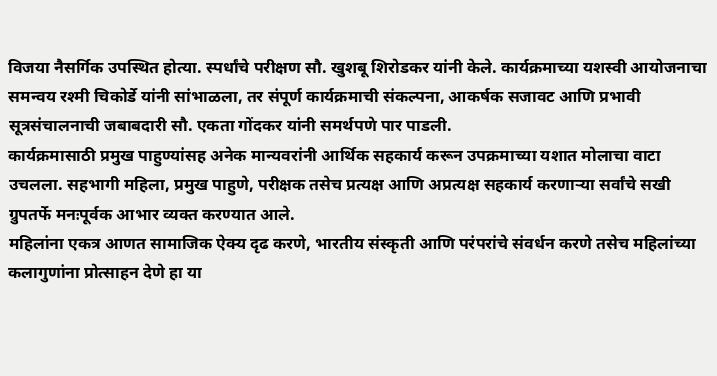विजया नैसर्गिक उपस्थित होत्या. स्पर्धांचे परीक्षण सौ. खुशबू शिरोडकर यांनी केले. कार्यक्रमाच्या यशस्वी आयोजनाचा समन्वय रश्मी चिकोर्डे यांनी सांभाळला, तर संपूर्ण कार्यक्रमाची संकल्पना, आकर्षक सजावट आणि प्रभावी सूत्रसंचालनाची जबाबदारी सौ. एकता गोंदकर यांनी समर्थपणे पार पाडली.
कार्यक्रमासाठी प्रमुख पाहुण्यांसह अनेक मान्यवरांनी आर्थिक सहकार्य करून उपक्रमाच्या यशात मोलाचा वाटा उचलला. सहभागी महिला, प्रमुख पाहुणे, परीक्षक तसेच प्रत्यक्ष आणि अप्रत्यक्ष सहकार्य करणाऱ्या सर्वांचे सखी ग्रुपतर्फे मनःपूर्वक आभार व्यक्त करण्यात आले.
महिलांना एकत्र आणत सामाजिक ऐक्य दृढ करणे, भारतीय संस्कृती आणि परंपरांचे संवर्धन करणे तसेच महिलांच्या कलागुणांना प्रोत्साहन देणे हा या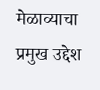मेळाव्याचा प्रमुख उद्देश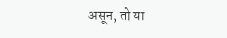असून, तो या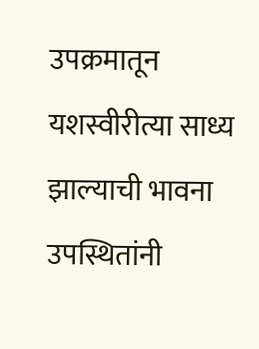उपक्रमातून यशस्वीरीत्या साध्य झाल्याची भावना उपस्थितांनी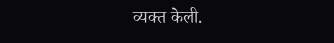व्यक्त केली.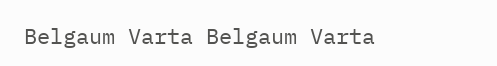Belgaum Varta Belgaum Varta